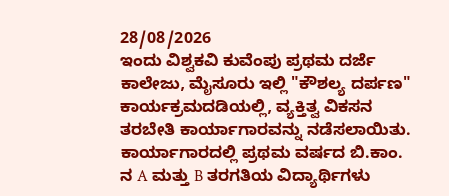28/08/2026
ಇಂದು ವಿಶ್ವಕವಿ ಕುವೆಂಪು ಪ್ರಥಮ ದರ್ಜೆ ಕಾಲೇಜು, ಮೈಸೂರು ಇಲ್ಲಿ "ಕೌಶಲ್ಯ ದರ್ಪಣ" ಕಾರ್ಯಕ್ರಮದಡಿಯಲ್ಲಿ, ವ್ಯಕ್ತಿತ್ವ ವಿಕಸನ ತರಬೇತಿ ಕಾರ್ಯಾಗಾರವನ್ನು ನಡೆಸಲಾಯಿತು.
ಕಾರ್ಯಾಗಾರದಲ್ಲಿ ಪ್ರಥಮ ವರ್ಷದ ಬಿ.ಕಾಂ. ನ A ಮತ್ತು B ತರಗತಿಯ ವಿದ್ಯಾರ್ಥಿಗಳು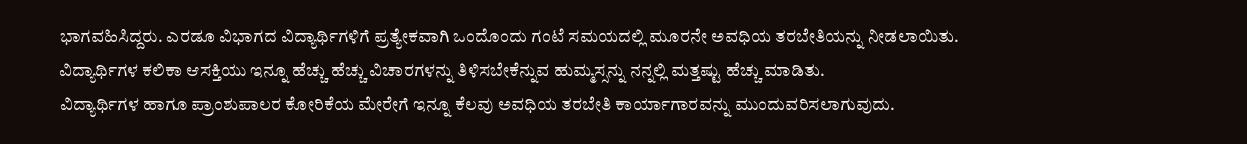ಭಾಗವಹಿಸಿದ್ದರು. ಎರಡೂ ವಿಭಾಗದ ವಿದ್ಯಾರ್ಥಿಗಳಿಗೆ ಪ್ರತ್ಯೇಕವಾಗಿ ಒಂದೊಂದು ಗಂಟೆ ಸಮಯದಲ್ಲಿ ಮೂರನೇ ಅವಧಿಯ ತರಬೇತಿಯನ್ನು ನೀಡಲಾಯಿತು.
ವಿದ್ಯಾರ್ಥಿಗಳ ಕಲಿಕಾ ಆಸಕ್ತಿಯು ಇನ್ನೂ ಹೆಚ್ಚು ಹೆಚ್ಚು ವಿಚಾರಗಳನ್ನು ತಿಳಿಸಬೇಕೆನ್ನುವ ಹುಮ್ಮಸ್ಸನ್ನು ನನ್ನಲ್ಲಿ ಮತ್ತಷ್ಟು ಹೆಚ್ಚು ಮಾಡಿತು.
ವಿದ್ಯಾರ್ಥಿಗಳ ಹಾಗೂ ಪ್ರಾಂಶುಪಾಲರ ಕೋರಿಕೆಯ ಮೇರೇಗೆ ಇನ್ನೂ ಕೆಲವು ಅವಧಿಯ ತರಬೇತಿ ಕಾರ್ಯಾಗಾರವನ್ನು ಮುಂದುವರಿಸಲಾಗುವುದು.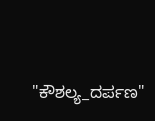"ಕೌಶಲ್ಯ_ದರ್ಪಣ"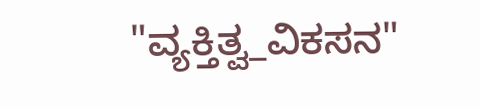"ವ್ಯಕ್ತಿತ್ವ_ವಿಕಸನ"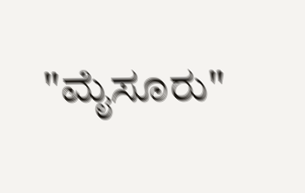"ಮೈಸೂರು"